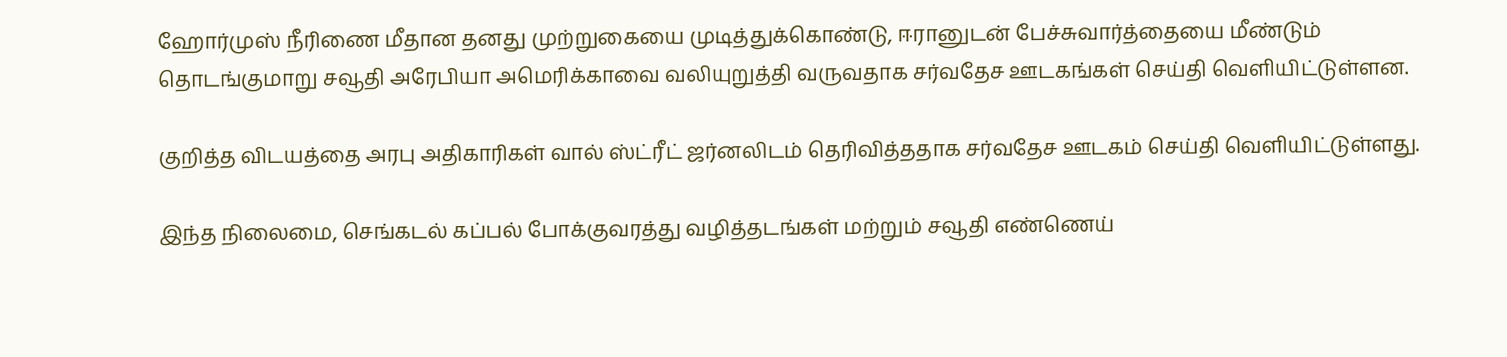ஹோர்முஸ் நீரிணை மீதான தனது முற்றுகையை முடித்துக்கொண்டு, ஈரானுடன் பேச்சுவார்த்தையை மீண்டும் தொடங்குமாறு சவூதி அரேபியா அமெரிக்காவை வலியுறுத்தி வருவதாக சர்வதேச ஊடகங்கள் செய்தி வெளியிட்டுள்ளன.

குறித்த விடயத்தை அரபு அதிகாரிகள் வால் ஸ்ட்ரீட் ஜர்னலிடம் தெரிவித்ததாக சர்வதேச ஊடகம் செய்தி வெளியிட்டுள்ளது.

இந்த நிலைமை, செங்கடல் கப்பல் போக்குவரத்து வழித்தடங்கள் மற்றும் சவூதி எண்ணெய்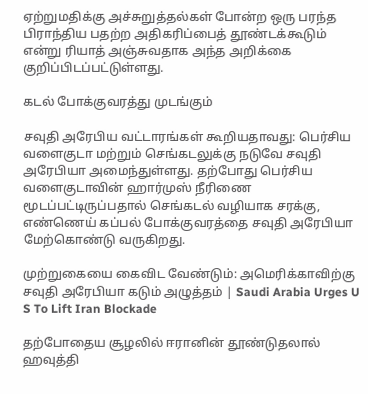ஏற்றுமதிக்கு அச்சுறுத்தல்கள் போன்ற ஒரு பரந்த பிராந்திய பதற்ற அதிகரிப்பைத் தூண்டக்கூடும் என்று ரியாத் அஞ்சுவதாக அந்த அறிக்கை குறிப்பிடப்பட்டுள்ளது.

கடல் போக்குவரத்து முடங்கும்

சவுதி அரேபிய வட்டாரங்கள் கூறியதாவது: பெர்சிய வளைகுடா மற்றும் செங்கடலுக்கு நடுவே சவுதி அரேபியா அமைந்துள்ளது. தற்போது பெர்சிய வளைகுடாவின் ஹார்முஸ் நீரிணை மூடப்பட்டிருப்பதால் செங்கடல் வழியாக சரக்கு, எண்ணெய் கப்பல் போக்குவரத்தை சவுதி அரேபியா மேற்கொண்டு வருகிறது.

முற்றுகையை கைவிட வேண்டும்: அமெரிக்காவிற்கு சவுதி அரேபியா கடும் அழுத்தம் | Saudi Arabia Urges U S To Lift Iran Blockade

தற்போதைய சூழலில் ஈரானின் தூண்டுதலால் ஹவுத்தி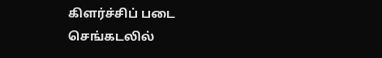கிளர்ச்சிப் படை செங்கடலில்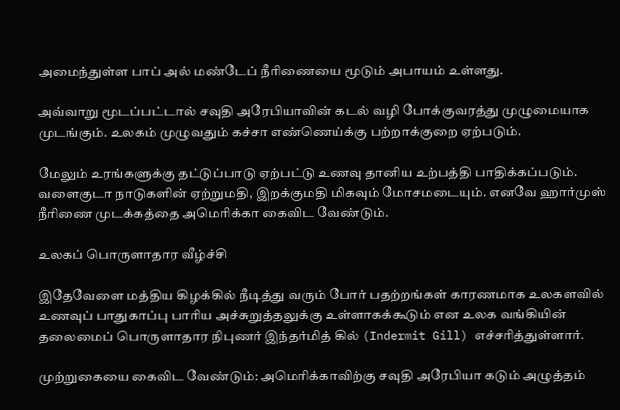அமைந்துள்ள பாப் அல் மண்டேப் நீரிணையை மூடும் அபாயம் உள்ளது.

அவ்வாறு மூடப்பட்டால் சவுதி அரேபியாவின் கடல் வழி போக்குவரத்து முழுமையாக முடங்கும். உலகம் முழுவதும் கச்சா எண்ணெய்க்கு பற்றாக்குறை ஏற்படும்.

மேலும் உரங்களுக்கு தட்டுப்பாடு ஏற்பட்டு உணவு தானிய உற்பத்தி பாதிக்கப்படும். வளைகுடா நாடுகளின் ஏற்றுமதி, இறக்குமதி மிகவும் மோசமடையும். எனவே ஹார்முஸ் நீரிணை முடக்கத்தை அமெரிக்கா கைவிட வேண்டும்.

உலகப் பொருளாதார வீழ்ச்சி

இதேவேளை மத்திய கிழக்கில் நீடித்து வரும் போர் பதற்றங்கள் காரணமாக உலகளவில் உணவுப் பாதுகாப்பு பாரிய அச்சுறுத்தலுக்கு உள்ளாகக்கூடும் என உலக வங்கியின் தலைமைப் பொருளாதார நிபுணர் இந்தர்மித் கில் (Indermit Gill) எச்சரித்துள்ளார்.

முற்றுகையை கைவிட வேண்டும்: அமெரிக்காவிற்கு சவுதி அரேபியா கடும் அழுத்தம்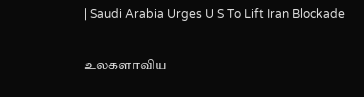| Saudi Arabia Urges U S To Lift Iran Blockade

உலகளாவிய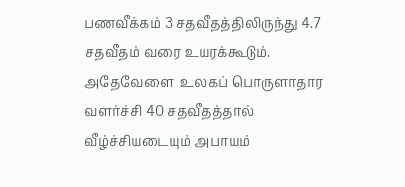பணவீக்கம் 3 சதவீதத்திலிருந்து 4.7 சதவீதம் வரை உயரக்கூடும். அதேவேளை  உலகப் பொருளாதார வளர்ச்சி 40 சதவீதத்தால் வீழ்ச்சியடையும் அபாயம்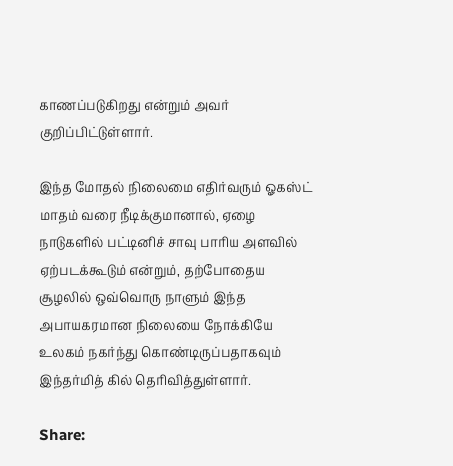காணப்படுகிறது என்றும் அவர் குறிப்பிட்டுள்ளார்.

இந்த மோதல் நிலைமை எதிர்வரும் ஓகஸ்ட் மாதம் வரை நீடிக்குமானால், ஏழை நாடுகளில் பட்டினிச் சாவு பாரிய அளவில் ஏற்படக்கூடும் என்றும், தற்போதைய சூழலில் ஒவ்வொரு நாளும் இந்த அபாயகரமான நிலையை நோக்கியே உலகம் நகர்ந்து கொண்டிருப்பதாகவும் இந்தர்மித் கில் தெரிவித்துள்ளார்.

Share: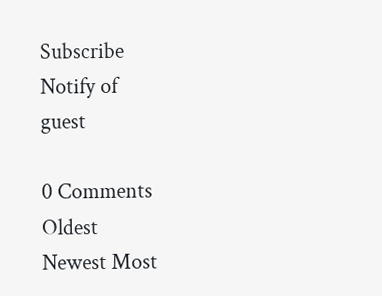Subscribe
Notify of
guest

0 Comments
Oldest
Newest Most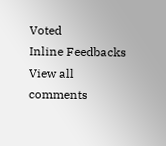Voted
Inline Feedbacks
View all comments